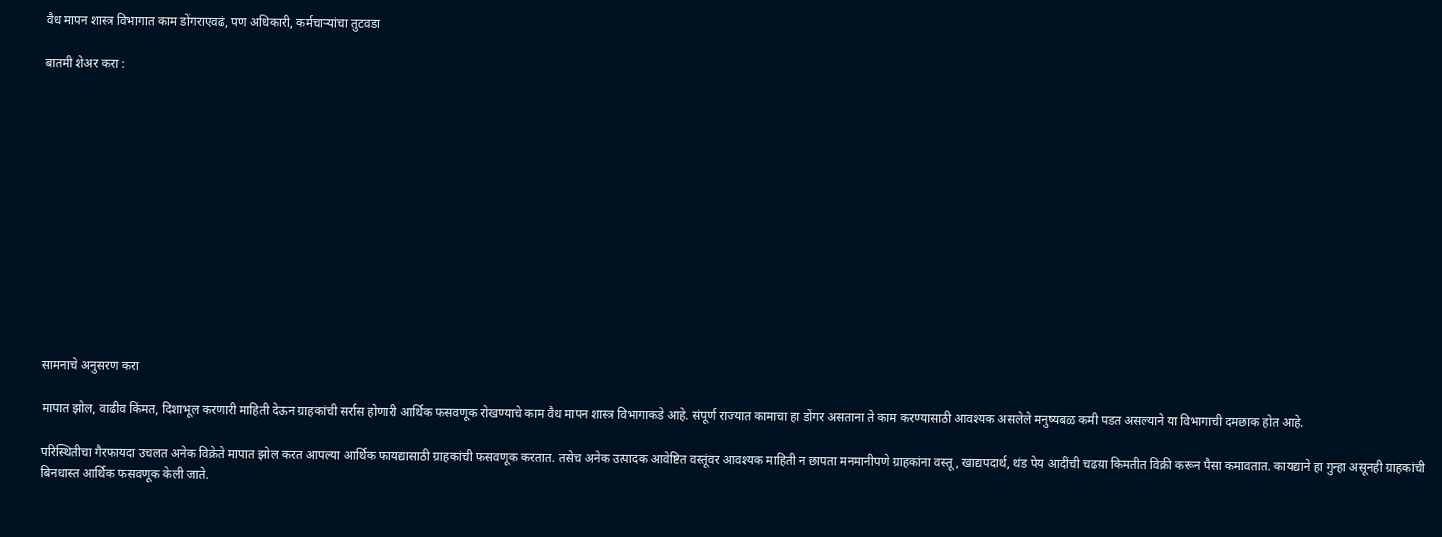वैध मापन शास्त्र विभागात काम डोंगराएवढं, पण अधिकारी, कर्मचाऱ्यांचा तुटवडा

बातमी शेअर करा :













सामनाचे अनुसरण करा

मापात झोल, वाढीव किंमत, दिशाभूल करणारी माहिती देऊन ग्राहकांची सर्रास होणारी आर्थिक फसवणूक रोखण्याचे काम वैध मापन शास्त्र विभागाकडे आहे. संपूर्ण राज्यात कामाचा हा डोंगर असताना ते काम करण्यासाठी आवश्यक असलेले मनुष्यबळ कमी पडत असल्याने या विभागाची दमछाक होत आहे.

परिस्थितीचा गैरफायदा उचलत अनेक विक्रेते मापात झोल करत आपल्या आर्थिक फायद्यासाठी ग्राहकांची फसवणूक करतात. तसेच अनेक उत्पादक आवेष्टित वस्तूंवर आवश्यक माहिती न छापता मनमानीपणे ग्राहकांना वस्तू, खाद्यपदार्थ, थंड पेय आदींची चढय़ा किमतीत विक्री करून पैसा कमावतात. कायद्याने हा गुन्हा असूनही ग्राहकांची बिनधास्त आर्थिक फसवणूक केली जाते.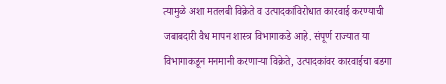त्यामुळे अशा मतलबी विक्रेते व उत्पादकांविरोधात कारवाई करण्याची जबाबदारी वैध मापन शास्त्र विभागाकडे आहे. संपूर्ण राज्यात या विभागाकडून मनमानी करणाऱ्या विक्रेते, उत्पादकांवर कारवाईचा बडगा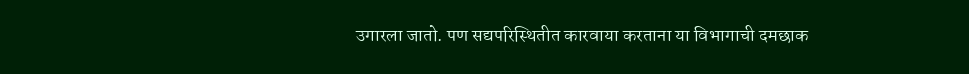उगारला जातो. पण सद्यपरिस्थितीत कारवाया करताना या विभागाची दमछाक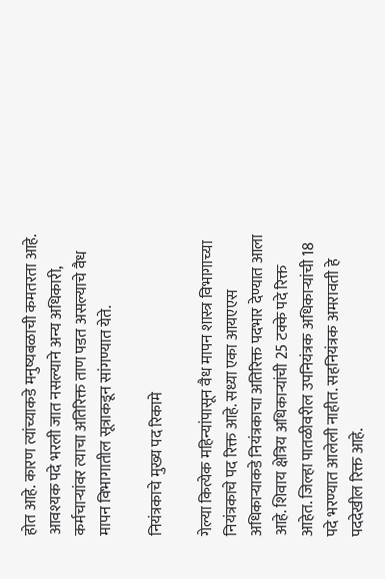होत आहे. कारण त्यांच्याकडे मनुष्यबळाची कमतरता आहे. आवश्यक पदे भरली जात नसल्याने अन्य अधिकारी, कर्मचाऱ्यांवर त्याचा अतिरिक्त ताण पडत असल्याचे वैध मापन विभागातील सूत्राकडून सांगण्यात येते.

नियंत्रकाचे मुख्य पद रिकामे

गेल्या कित्येक महिन्यांपासून वैध मापन शास्त्र विभागाच्या नियंत्रकाचे पद रिक्त आहे. सध्या एका आयएएस अधिकाऱ्याकडे नियंत्रकाचा अतिरिक्त पदभार देण्यात आला आहे. शिवाय क्षेत्रिय अधिकाऱ्यांची 25 टक्के पदे रिक्त आहेत. जिल्हा पातळीवरील उपनियंत्रक अधिकाऱ्यांची 18 पदे भरण्यात आलेली नाहीत. सहनियंत्रक अमरावती हे पददेखील रिक्त आहे.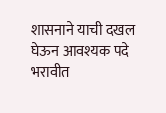शासनाने याची दखल घेऊन आवश्यक पदे भरावीत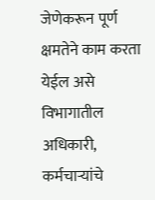जेणेकरून पूर्ण क्षमतेने काम करता येईल असे विभागातील अधिकारी, कर्मचाऱ्यांचे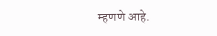म्हणणे आहे.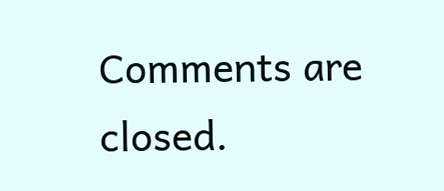Comments are closed.